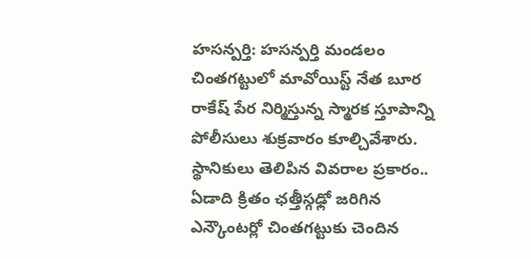హసన్పర్తి: హసన్పర్తి మండలం చింతగట్టులో మావోయిస్ట్ నేత బూర రాకేష్ పేర నిర్మిస్తున్న స్మారక స్తూపాన్ని పోలీసులు శుక్రవారం కూల్చివేశారు. స్థానికులు తెలిపిన వివరాల ప్రకారం.. ఏడాది క్రితం ఛత్తీస్గఢ్లో జరిగిన ఎన్కౌంటర్లో చింతగట్టుకు చెందిన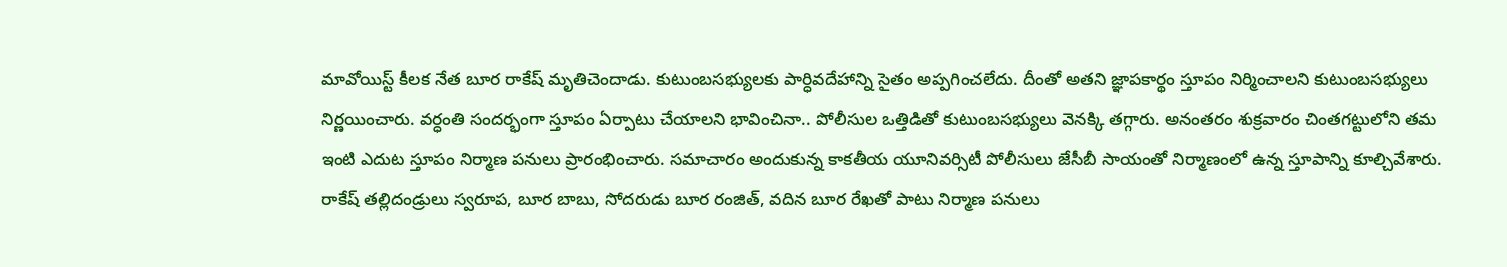మావోయిస్ట్ కీలక నేత బూర రాకేష్ మృతిచెందాడు. కుటుంబసభ్యులకు పార్ధివదేహాన్ని సైతం అప్పగించలేదు. దీంతో అతని జ్ఞాపకార్థం స్తూపం నిర్మించాలని కుటుంబసభ్యులు నిర్ణయించారు. వర్ధంతి సందర్భంగా స్తూపం ఏర్పాటు చేయాలని భావించినా.. పోలీసుల ఒత్తిడితో కుటుంబసభ్యులు వెనక్కి తగ్గారు. అనంతరం శుక్రవారం చింతగట్టులోని తమ ఇంటి ఎదుట స్తూపం నిర్మాణ పనులు ప్రారంభించారు. సమాచారం అందుకున్న కాకతీయ యూనివర్సిటీ పోలీసులు జేసీబీ సాయంతో నిర్మాణంలో ఉన్న స్తూపాన్ని కూల్చివేశారు. రాకేష్ తల్లిదండ్రులు స్వరూప, బూర బాబు, సోదరుడు బూర రంజిత్, వదిన బూర రేఖతో పాటు నిర్మాణ పనులు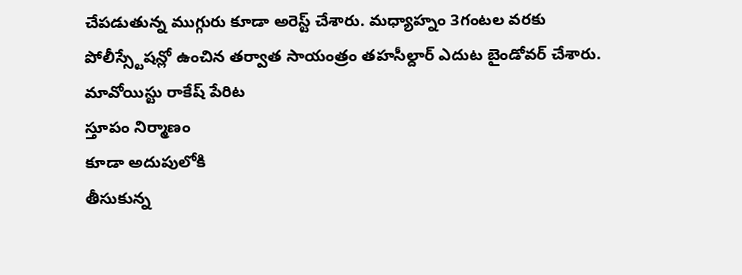చేపడుతున్న ముగ్గురు కూడా అరెస్ట్ చేశారు. మధ్యాహ్నం 3గంటల వరకు పోలీస్స్టేషన్లో ఉంచిన తర్వాత సాయంత్రం తహసీల్దార్ ఎదుట బైండోవర్ చేశారు.
మావోయిస్టు రాకేష్ పేరిట
స్తూపం నిర్మాణం
కూడా అదుపులోకి
తీసుకున్న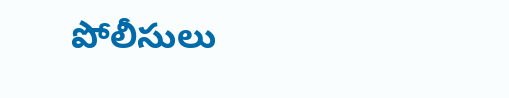పోలీసులు